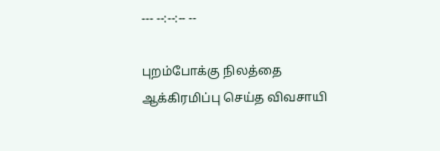--- --:--:-- --

புறம்போக்கு நிலத்தை ஆக்கிரமிப்பு செய்த விவசாயி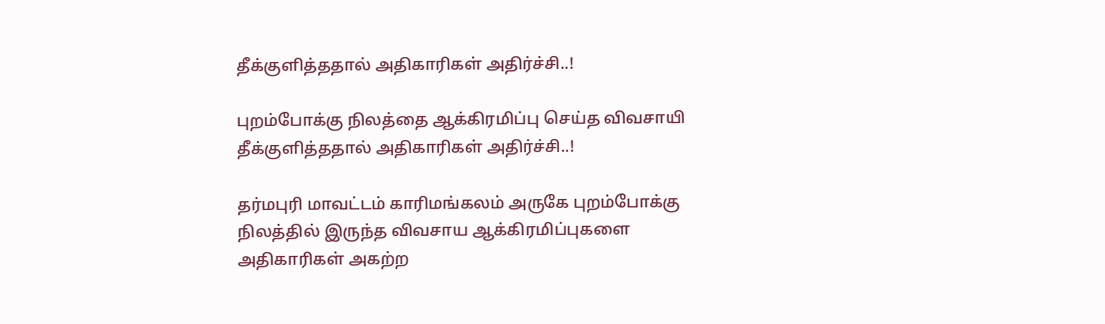தீக்குளித்ததால் அதிகாரிகள் அதிர்ச்சி..!

புறம்போக்கு நிலத்தை ஆக்கிரமிப்பு செய்த விவசாயி தீக்குளித்ததால் அதிகாரிகள் அதிர்ச்சி..!

தர்மபுரி மாவட்டம் காரிமங்கலம் அருகே புறம்போக்கு நிலத்தில் இருந்த விவசாய ஆக்கிரமிப்புகளை அதிகாரிகள் அகற்ற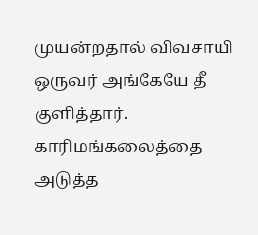முயன்றதால் விவசாயி ஒருவர் அங்கேயே தீ குளித்தார். காரிமங்கலைத்தை அடுத்த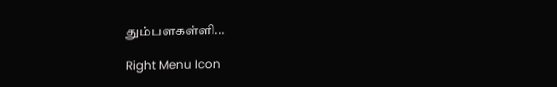தும்பளகள்ளி...

Right Menu Icon